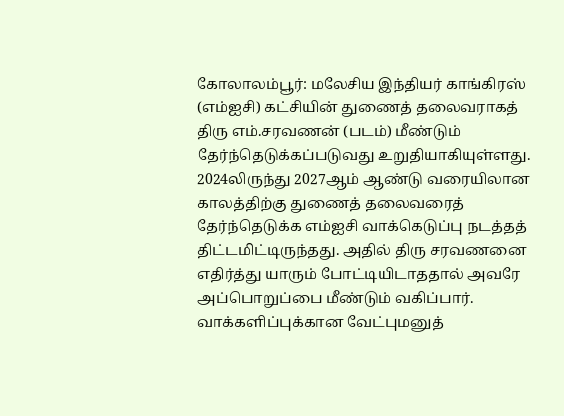கோலாலம்பூர்: மலேசிய இந்தியர் காங்கிரஸ் (எம்ஐசி) கட்சியின் துணைத் தலைவராகத் திரு எம்.சரவணன் (படம்) மீண்டும் தேர்ந்தெடுக்கப்படுவது உறுதியாகியுள்ளது.
2024லிருந்து 2027ஆம் ஆண்டு வரையிலான காலத்திற்கு துணைத் தலைவரைத் தேர்ந்தெடுக்க எம்ஐசி வாக்கெடுப்பு நடத்தத் திட்டமிட்டிருந்தது. அதில் திரு சரவணனை எதிர்த்து யாரும் போட்டியிடாததால் அவரே அப்பொறுப்பை மீண்டும் வகிப்பார்.
வாக்களிப்புக்கான வேட்புமனுத்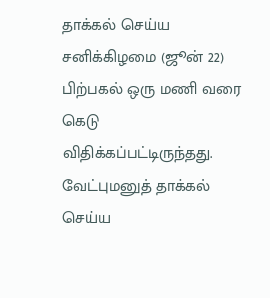தாக்கல் செய்ய சனிக்கிழமை (ஜூன் 22) பிற்பகல் ஒரு மணி வரை கெடு விதிக்கப்பட்டிருந்தது. வேட்புமனுத் தாக்கல் செய்ய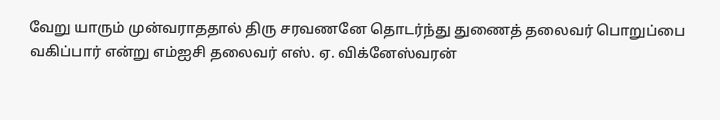வேறு யாரும் முன்வராததால் திரு சரவணனே தொடர்ந்து துணைத் தலைவர் பொறுப்பை வகிப்பார் என்று எம்ஐசி தலைவர் எஸ். ஏ. விக்னேஸ்வரன்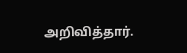அறிவித்தார்.